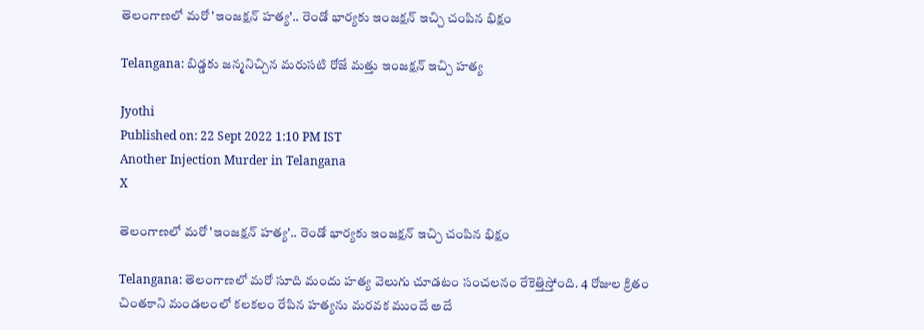తెలంగాణలో మరో 'ఇంజక్షన్ హత్య'.. రెండో భార్యకు ఇంజక్షన్ ఇచ్చి చంపిన భిక్షం

Telangana: బిడ్డకు జన్మనిచ్చిన మరుసటి రోజే మత్తు ఇంజక్షన్ ఇచ్చి హత్య

Jyothi
Published on: 22 Sept 2022 1:10 PM IST
Another Injection Murder in Telangana
X

తెలంగాణలో మరో 'ఇంజక్షన్ హత్య'.. రెండో భార్యకు ఇంజక్షన్ ఇచ్చి చంపిన భిక్షం

Telangana: తెలంగాణలో మరో సూది మందు హత్య వెలుగు చూడటం సంచలనం రేకెత్తిస్తోంది. 4 రోజుల క్రితం చింతకాని మండలంలో కలకలం రేపిన హత్యను మరవక ముందే అదే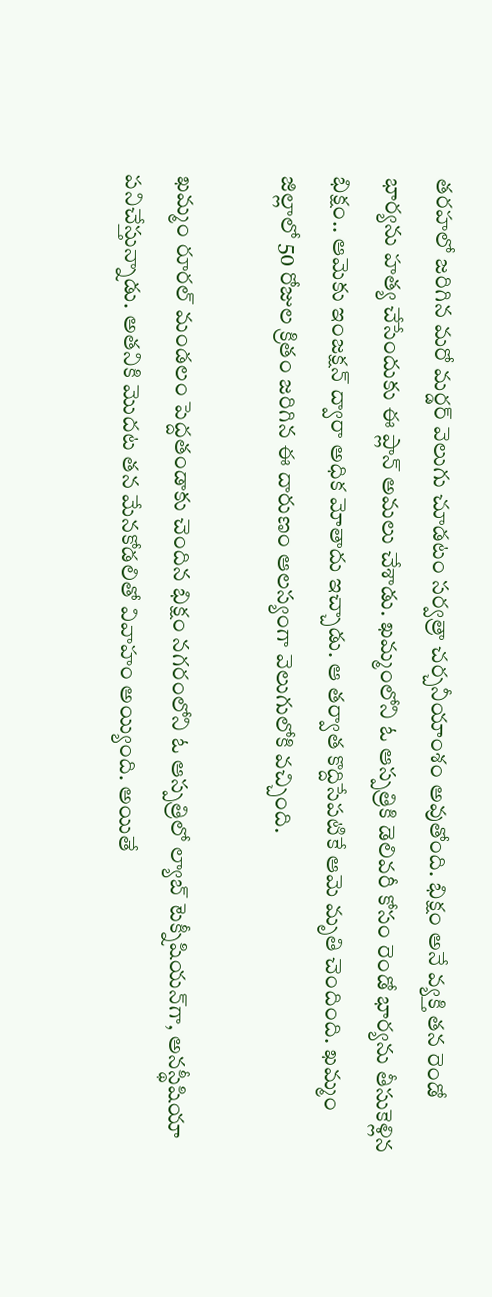తరహలో జరిగిన మరో మర్డర్ వెలుగు చూడటం సర్వత్రా చర్చనీయాంశం అవుతోంది. భిక్షం అనే వ్యక్తి తన రెండో భార్యను హత్య చేసేందుకు ఈ ప్లాన్ అమలు చేశాడు. ఖమ్మంలోని ఓ ఆస్పత్రికి డెలివరీ కోసం రెండో భార్యను తీసుకెళ్లిన భిక్షం.. ఆమెకు ఇంజక్షన్‌ ద్వారా అధిక మోతాదు ఇచ్చాడు. ఆ తర్వాత కొద్దిసేపటికే ఆమె మృతి చెందింది. ఖమ్మం జిల్లాలో 50 రోజుల క్రితం జరిగిన ఈ దారుణం ఆలస్యంగా వెలుగులోకి వచ్చింది.

ఖమ్మం రూరల్ మండలం పెద్దతండాకు చెందిన భిక్షం నగరంలోని ఓ ఆస్పత్రిలో ల్యాబ్ టెక్నీషియన్‌గా, అనస్థీషియా పనిచేస్తున్నాడు. అతనికి మొదట తన మేనకోడలితో వివాహం అయ్యింది. అయితే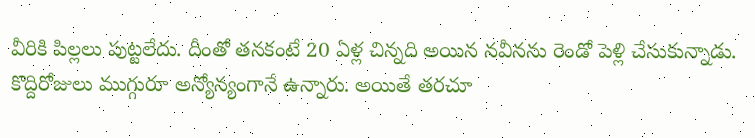వీరికి పిల్లలు పుట్టలేదు. దీంతో తనకంటే 20 ఏళ్ల చిన్నది అయిన నవీనను రెండో పెళ్లి చేసుకున్నాడు. కొద్దిరోజులు ముగ్గురూ అన్యోన్యంగానే ఉన్నారు. అయితే తరచూ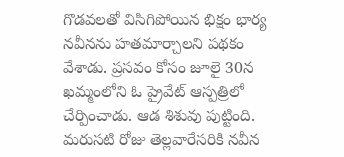గొడవలతో విసిగిపోయిన భిక్షం భార్య నవీనను హతమార్చాలని పథకం వేశాడు. ప్రసవం కోసం జూలై 30న ఖమ్మంలోని ఓ ప్రైవేట్ ఆస్పత్రిలో చేర్పించాడు. ఆడ శిశువు పుట్టింది. మరుసటి రోజు తెల్లవారేసరికి నవీన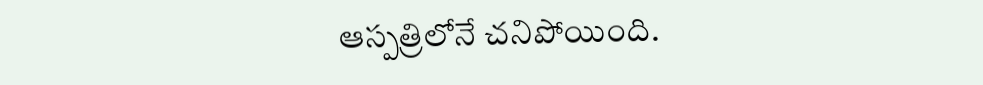ఆస్పత్రిలోనే చనిపోయింది.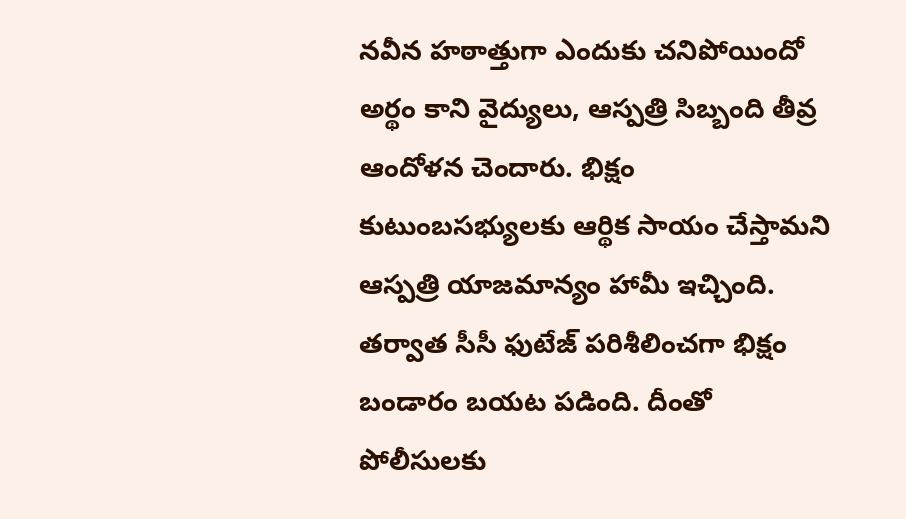నవీన హఠాత్తుగా ఎందుకు చనిపోయిందో అర్థం కాని వైద్యులు, ఆస్పత్రి సిబ్బంది తీవ్ర ఆందోళన చెందారు. భిక్షం కుటుంబసభ్యులకు ఆర్థిక సాయం చేస్తామని ఆస్పత్రి యాజమాన్యం హామీ ఇచ్చింది. తర్వాత సీసీ ఫుటేజ్ పరిశీలించగా భిక్షం బండారం బయట పడింది. దీంతో పోలీసులకు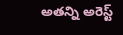అతన్ని అరెస్ట్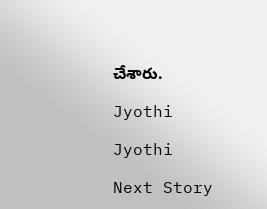చేశారు.

Jyothi

Jyothi

Next Story